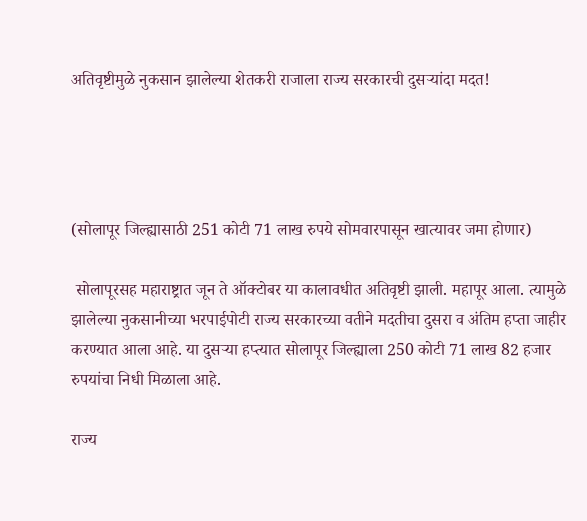अतिवृष्टीमुळे नुकसान झालेल्या शेतकरी राजाला राज्य सरकारची दुसऱ्यांदा मदत!




(सोलापूर जिल्ह्यासाठी 251 कोटी 71 लाख रुपये सोमवारपासून खात्यावर जमा होणार)

 सोलापूरसह महाराष्ट्रात जून ते ऑक्‍टोबर या कालावधीत अतिवृष्टी झाली. महापूर आला. त्यामुळे झालेल्या नुकसानीच्या भरपाईपोटी राज्य सरकारच्या वतीने मदतीचा दुसरा व अंतिम हप्ता जाहीर करण्यात आला आहे. या दुसऱ्या हप्त्यात सोलापूर जिल्ह्याला 250 कोटी 71 लाख 82 हजार रुपयांचा निधी मिळाला आहे.

राज्य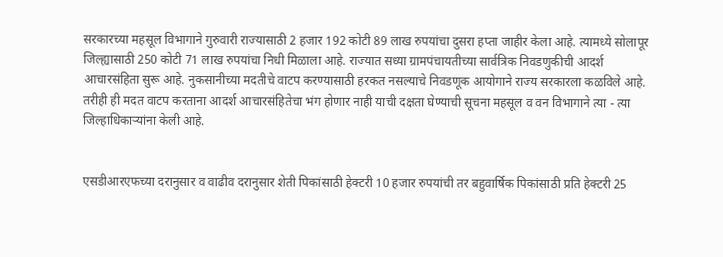सरकारच्या महसूल विभागाने गुरुवारी राज्यासाठी 2 हजार 192 कोटी 89 लाख रुपयांचा दुसरा हप्ता जाहीर केला आहे. त्यामध्ये सोलापूर जिल्ह्यासाठी 250 कोटी 71 लाख रुपयांचा निधी मिळाला आहे. राज्यात सध्या ग्रामपंचायतीच्या सार्वत्रिक निवडणुकीची आदर्श आचारसंहिता सुरू आहे. नुकसानीच्या मदतीचे वाटप करण्यासाठी हरकत नसल्याचे निवडणूक आयोगाने राज्य सरकारला कळविले आहे. तरीही ही मदत वाटप करताना आदर्श आचारसंहितेचा भंग होणार नाही याची दक्षता घेण्याची सूचना महसूल व वन विभागाने त्या - त्या जिल्हाधिकाऱ्यांना केली आहे.


एसडीआरएफच्या दरानुसार व वाढीव दरानुसार शेती पिकांसाठी हेक्‍टरी 10 हजार रुपयांची तर बहुवार्षिक पिकांसाठी प्रति हेक्‍टरी 25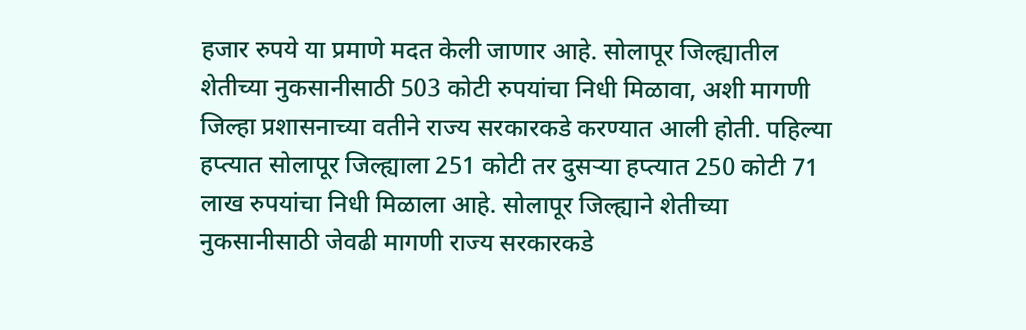हजार रुपये या प्रमाणे मदत केली जाणार आहे. सोलापूर जिल्ह्यातील शेतीच्या नुकसानीसाठी 503 कोटी रुपयांचा निधी मिळावा, अशी मागणी जिल्हा प्रशासनाच्या वतीने राज्य सरकारकडे करण्यात आली होती. पहिल्या हप्त्यात सोलापूर जिल्ह्याला 251 कोटी तर दुसऱ्या हप्त्यात 250 कोटी 71 लाख रुपयांचा निधी मिळाला आहे. सोलापूर जिल्ह्याने शेतीच्या नुकसानीसाठी जेवढी मागणी राज्य सरकारकडे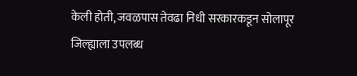केली होती, जवळपास तेवढा निधी सरकारकडून सोलापूर जिल्ह्याला उपलब्ध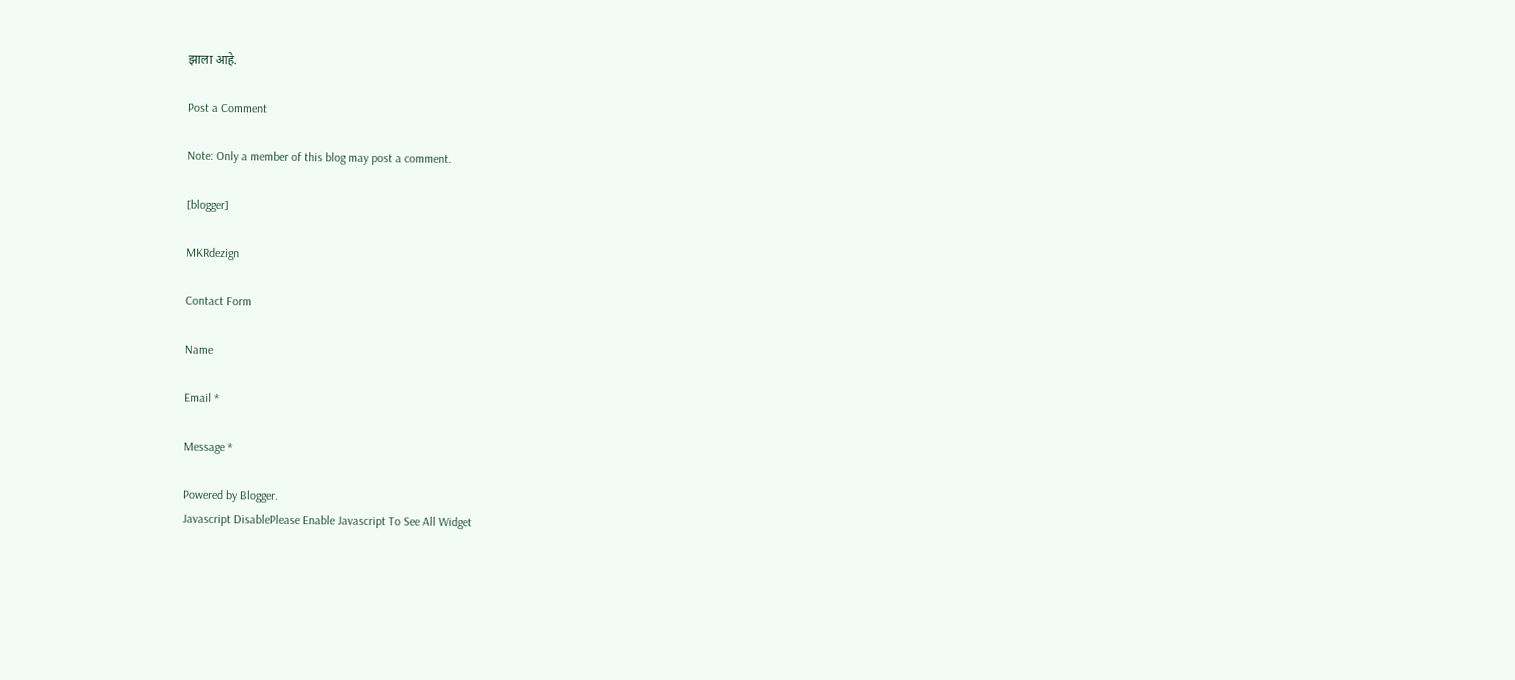झाला आहे.

Post a Comment

Note: Only a member of this blog may post a comment.

[blogger]

MKRdezign

Contact Form

Name

Email *

Message *

Powered by Blogger.
Javascript DisablePlease Enable Javascript To See All Widget